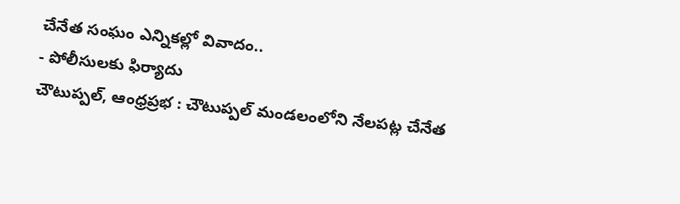చేనేత సంఘం ఎన్నికల్లో వివాదం..
- పోలీసులకు ఫిర్యాదు
చౌటుప్పల్, ఆంధ్రప్రభ : చౌటుప్పల్ మండలంలోని నేలపట్ల చేనేత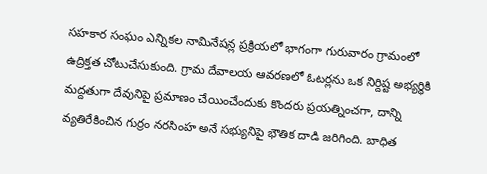సహకార సంఘం ఎన్నికల నామినేషన్ల ప్రక్రియలో భాగంగా గురువారం గ్రామంలో ఉద్రిక్తత చోటుచేసుకుంది. గ్రామ దేవాలయ ఆవరణలో ఓటర్లను ఒక నిర్దిష్ట అభ్యర్థికి మద్దతుగా దేవునిపై ప్రమాణం చేయించేందుకు కొందరు ప్రయత్నించగా, దాన్ని వ్యతిరేకించిన గుర్రం నరసింహ అనే సభ్యునిపై భౌతిక దాడి జరిగింది. బాధిత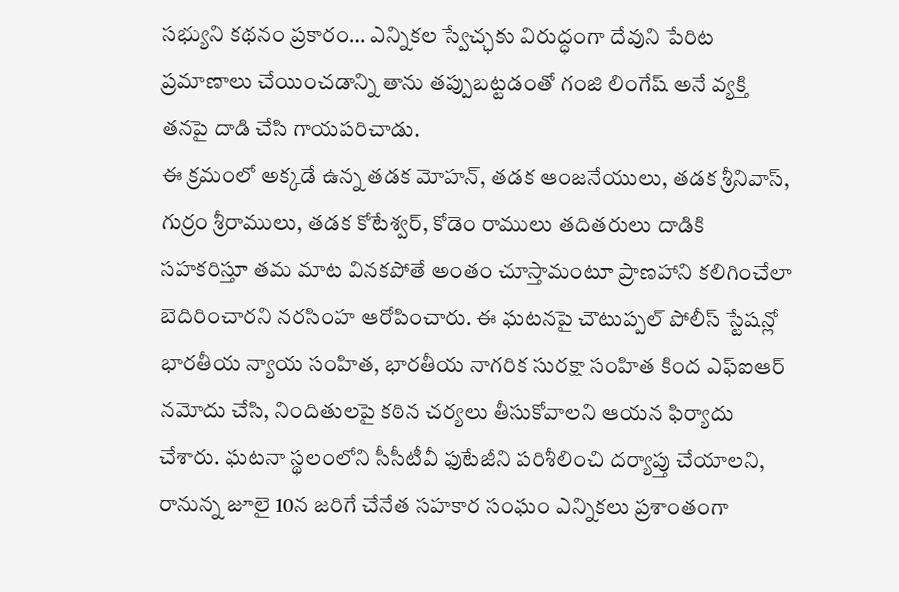సభ్యుని కథనం ప్రకారం… ఎన్నికల స్వేచ్ఛకు విరుద్ధంగా దేవుని పేరిట ప్రమాణాలు చేయించడాన్ని తాను తప్పుబట్టడంతో గంజి లింగేష్ అనే వ్యక్తి తనపై దాడి చేసి గాయపరిచాడు.
ఈ క్రమంలో అక్కడే ఉన్న తడక మోహన్, తడక ఆంజనేయులు, తడక శ్రీనివాస్, గుర్రం శ్రీరాములు, తడక కోటేశ్వర్, కోడెం రాములు తదితరులు దాడికి సహకరిస్తూ తమ మాట వినకపోతే అంతం చూస్తామంటూ ప్రాణహాని కలిగించేలా బెదిరించారని నరసింహ ఆరోపించారు. ఈ ఘటనపై చౌటుప్పల్ పోలీస్ స్టేషన్లో భారతీయ న్యాయ సంహిత, భారతీయ నాగరిక సురక్షా సంహిత కింద ఎఫ్ఐఆర్ నమోదు చేసి, నిందితులపై కఠిన చర్యలు తీసుకోవాలని ఆయన ఫిర్యాదు చేశారు. ఘటనా స్థలంలోని సీసీటీవీ ఫుటేజీని పరిశీలించి దర్యాప్తు చేయాలని, రానున్న జూలై 10న జరిగే చేనేత సహకార సంఘం ఎన్నికలు ప్రశాంతంగా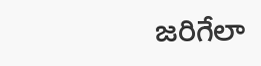జరిగేలా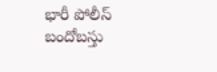భారీ పోలీస్ బందోబస్తు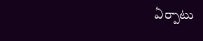ఏర్పాటు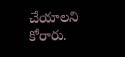చేయాలని కోరారు.